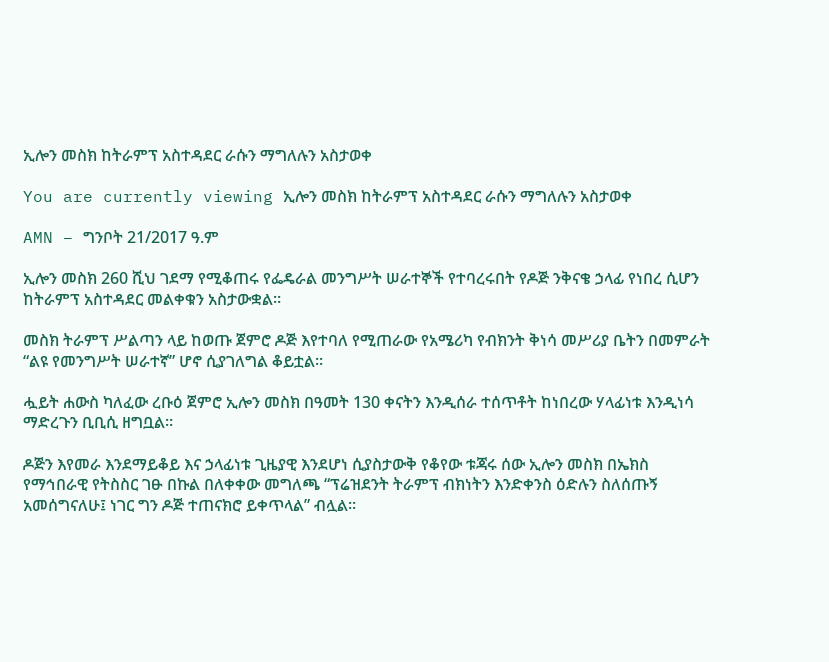ኢሎን መስክ ከትራምፕ አስተዳደር ራሱን ማግለሉን አስታወቀ

You are currently viewing ኢሎን መስክ ከትራምፕ አስተዳደር ራሱን ማግለሉን አስታወቀ

AMN – ግንቦት 21/2017 ዓ.ም

ኢሎን መስክ 260 ሺህ ገደማ የሚቆጠሩ የፌዴራል መንግሥት ሠራተኞች የተባረሩበት የዶጅ ንቅናቄ ኃላፊ የነበረ ሲሆን ከትራምፕ አስተዳደር መልቀቁን አስታውቋል።

መስክ ትራምፕ ሥልጣን ላይ ከወጡ ጀምሮ ዶጅ እየተባለ የሚጠራው የአሜሪካ የብክንት ቅነሳ መሥሪያ ቤትን በመምራት “ልዩ የመንግሥት ሠራተኛ” ሆኖ ሲያገለግል ቆይቷል።

ሗይት ሐውስ ካለፈው ረቡዕ ጀምሮ ኢሎን መስክ በዓመት 130 ቀናትን እንዲሰራ ተሰጥቶት ከነበረው ሃላፊነቱ እንዲነሳ ማድረጉን ቢቢሲ ዘግቧል።

ዶጅን እየመራ እንደማይቆይ እና ኃላፊነቱ ጊዜያዊ እንደሆነ ሲያስታውቅ የቆየው ቱጃሩ ሰው ኢሎን መስክ በኤክስ የማኅበራዊ የትስስር ገፁ በኩል በለቀቀው መግለጫ “ፕሬዝደንት ትራምፕ ብክነትን እንድቀንስ ዕድሉን ስለሰጡኝ አመሰግናለሁ፤ ነገር ግን ዶጅ ተጠናክሮ ይቀጥላል” ብሏል።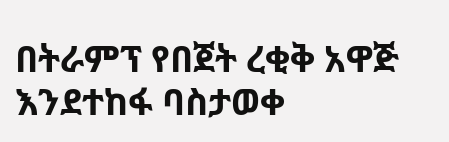በትራምፕ የበጀት ረቂቅ አዋጅ እንደተከፋ ባስታወቀ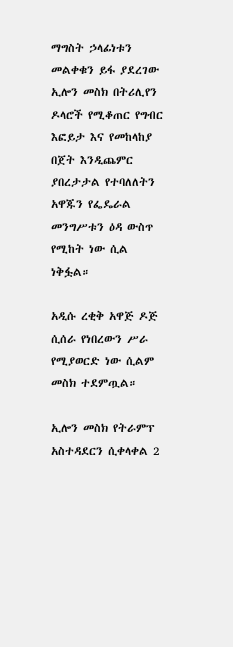ማግስት ኃላፊነቱን መልቀቁን ይፋ ያደረገው ኢሎን መስክ በትሪሊየን ዶላሮች የሚቆጠር የግብር እፎይታ እና የመከላከያ በጀት እንዲጨምር ያበረታታል የተባለለትን አዋጁን የፌዴራል መንግሥቱን ዕዳ ውስጥ የሚከት ነው ሲል ነቅፏል።

አዲሱ ረቂቅ አዋጅ ዶጅ ሲሰራ የነበረውን ሥራ የሚያወርድ ነው ሲልም መስክ ተደምጧል።

ኢሎን መስክ የትራምፕ አስተዳደርን ሲቀላቀል 2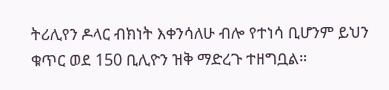ትሪሊየን ዶላር ብክነት እቀንሳለሁ ብሎ የተነሳ ቢሆንም ይህን ቁጥር ወደ 150 ቢሊዮን ዝቅ ማድረጉ ተዘግቧል።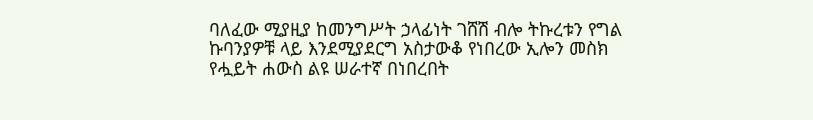ባለፈው ሚያዚያ ከመንግሥት ኃላፊነት ገሸሽ ብሎ ትኩረቱን የግል ኩባንያዎቹ ላይ እንደሚያደርግ አስታውቆ የነበረው ኢሎን መስክ የሗይት ሐውስ ልዩ ሠራተኛ በነበረበት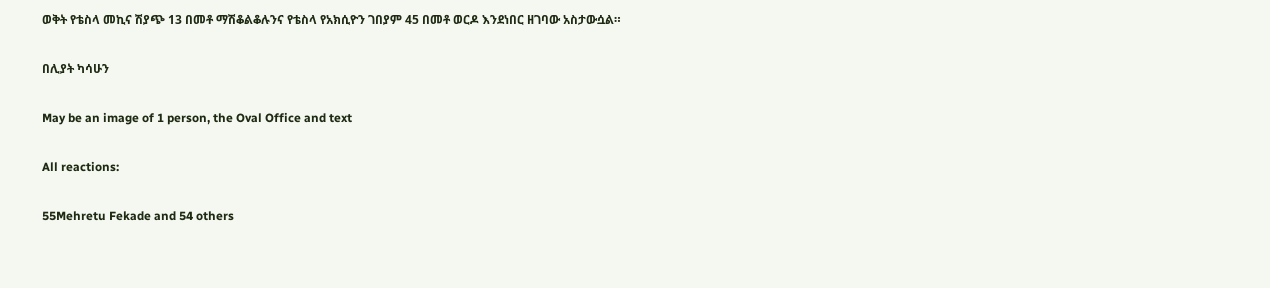ወቅት የቴስላ መኪና ሽያጭ 13 በመቶ ማሽቆልቆሉንና የቴስላ የአክሲዮን ገበያም 45 በመቶ ወርዶ እንደነበር ዘገባው አስታውሷል።

በሊያት ካሳሁን

May be an image of 1 person, the Oval Office and text

All reactions:

55Mehretu Fekade and 54 others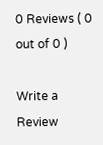0 Reviews ( 0 out of 0 )

Write a Review